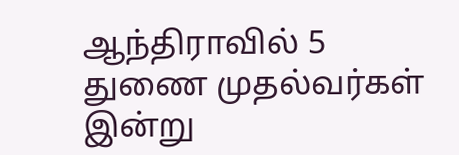ஆந்திராவில் 5 துணை முதல்வர்கள் இன்று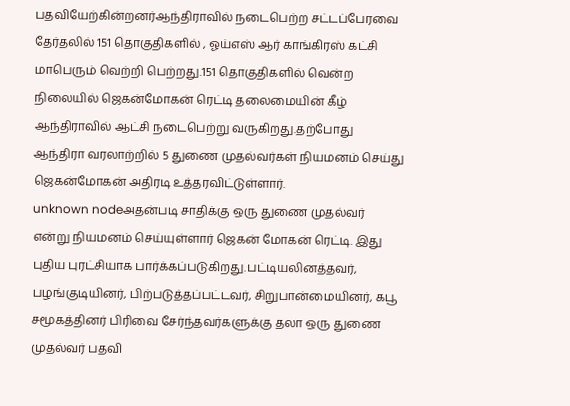பதவியேற்கின்றனர்ஆந்திராவில் நடைபெற்ற சட்டப்பேரவை தேர்தலில் 151 தொகுதிகளில் , ஓய்எஸ் ஆர் காங்கிரஸ் கட்சி மாபெரும் வெற்றி பெற்றது.151 தொகுதிகளில் வென்ற நிலையில் ஜெகன்மோகன் ரெட்டி தலைமையின் கீழ் ஆந்திராவில் ஆட்சி நடைபெற்று வருகிறது.தற்போது ஆந்திரா வரலாற்றில் 5 துணை முதல்வர்கள் நியமனம் செய்து ஜெகன்மோகன் அதிரடி உத்தரவிட்டுள்ளார்.
unknown nodeஅதன்படி சாதிக்கு ஒரு துணை முதல்வர் என்று நியமனம் செய்யுள்ளார் ஜெகன் மோகன் ரெட்டி. இது புதிய புரட்சியாக பார்க்கப்படுகிறது.பட்டியலினத்தவர், பழங்குடியினர், பிற்படுத்தப்பட்டவர், சிறுபான்மையினர், கபூ சமூகத்தினர் பிரிவை சேர்ந்தவர்களுக்கு தலா ஒரு துணை முதல்வர் பதவி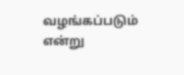வழங்கப்படும் என்று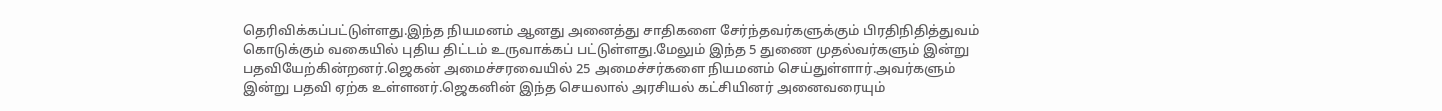தெரிவிக்கப்பட்டுள்ளது.இந்த நியமனம் ஆனது அனைத்து சாதிகளை சேர்ந்தவர்களுக்கும் பிரதிநிதித்துவம் கொடுக்கும் வகையில் புதிய திட்டம் உருவாக்கப் பட்டுள்ளது.மேலும் இந்த 5 துணை முதல்வர்களும் இன்று பதவியேற்கின்றனர்.ஜெகன் அமைச்சரவையில் 25 அமைச்சர்களை நியமனம் செய்துள்ளார்.அவர்களும் இன்று பதவி ஏற்க உள்ளனர்.ஜெகனின் இந்த செயலால் அரசியல் கட்சியினர் அனைவரையும்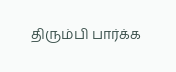திரும்பி பார்க்க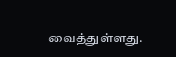வைத்துள்ளது.